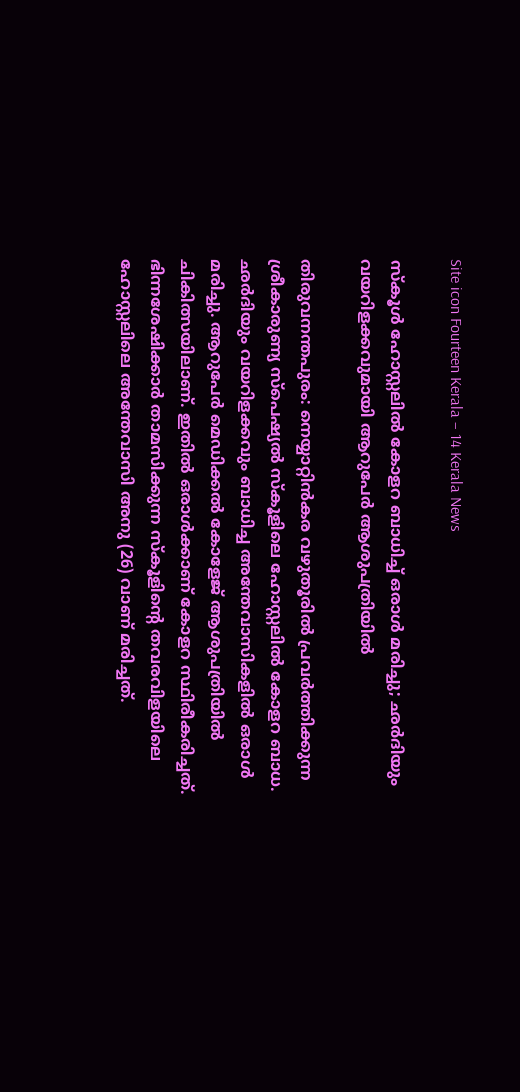Site icon Fourteen Kerala – 14 Kerala News

സ്കൂൾ ഹോസ്റ്റലിൽ കോളറ ബാധിച്ച് ഒരാൾ മരിച്ചു; ഛർദിയും വയറിളക്കവുമായി ആറുപേർ ആശുപത്രിയിൽ

തിരുവനന്തപുരം: നെയ്യാറ്റിൻകര വഴുതൂരിൽ പ്രവർത്തിക്കുന്ന ശ്രീകാരുണ്യ സ്പെഷ്യൽ സ്കൂളിലെ ഹോസ്റ്റലിൽ കോളറ ബാധ. ഛർദിയും വയറിളക്കവും ബാധിച്ച അന്തേവാസികളിൽ ഒരാൾ മരിച്ചു. ആറുപേർ മെഡിക്കൽ കോളേജ് ആശുപത്രിയിൽ ചികിത്സയിലാണ്. ഇതിൽ ഒരാൾക്കാണ് കോളറ സ്ഥിരീകരിച്ചത്. ഭിന്നശേഷിക്കാർ താമസിക്കുന്ന സ്കൂളിന്റെ തവരവിളയിലെ ഹോസ്റ്റലിലെ അന്തേവാസി അനു (26) വാണ് മരിച്ചത്.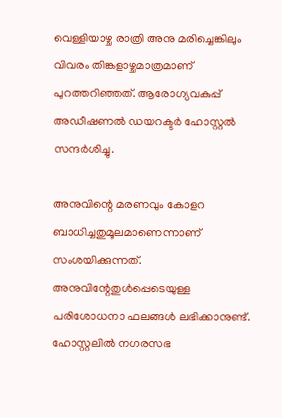വെള്ളിയാഴ്ച രാത്രി അനു മരിച്ചെങ്കിലും വിവരം തിങ്കളാഴ്ചമാത്രമാണ് പുറത്തറിഞ്ഞത്. ആരോഗ്യവകുപ്പ് അഡീഷണൽ ഡയറക്ടർ ഹോസ്റ്റൽ സന്ദർശിച്ചു.

അനുവിന്റെ മരണവും കോളറ ബാധിച്ചതുമൂലമാണെന്നാണ് സംശയിക്കുന്നത്. അനുവിന്റേതുൾപ്പെടെയുള്ള പരിശോധനാ ഫലങ്ങൾ ലഭിക്കാനുണ്ട്. ഹോസ്റ്റലിൽ നഗരസഭ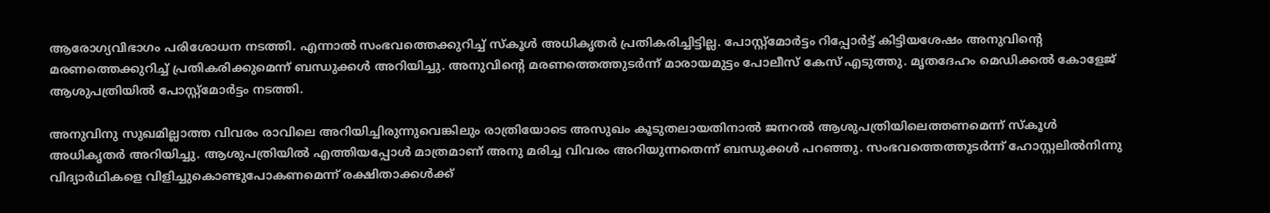ആരോഗ്യവിഭാഗം പരിശോധന നടത്തി. എന്നാൽ സംഭവത്തെക്കുറിച്ച് സ്കൂൾ അധികൃതർ പ്രതികരിച്ചിട്ടില്ല. പോസ്റ്റ്‌മോർട്ടം റിപ്പോർട്ട് കിട്ടിയശേഷം അനുവിന്റെ മരണത്തെക്കുറിച്ച് പ്രതികരിക്കുമെന്ന് ബന്ധുക്കൾ അറിയിച്ചു. അനുവിന്റെ മരണത്തെത്തുടർന്ന് മാരായമുട്ടം പോലീസ് കേസ് എടുത്തു. മൃതദേഹം മെഡിക്കൽ കോളേജ് ആശുപത്രിയിൽ പോസ്റ്റ്മോർട്ടം നടത്തി.

അനുവിനു സുഖമില്ലാത്ത വിവരം രാവിലെ അറിയിച്ചിരുന്നുവെങ്കിലും രാത്രിയോടെ അസുഖം കൂടുതലായതിനാൽ ജനറൽ ആശുപത്രിയിലെത്തണമെന്ന് സ്കൂൾ അധികൃതർ അറിയിച്ചു. ആശുപത്രിയിൽ എത്തിയപ്പോൾ മാത്രമാണ് അനു മരിച്ച വിവരം അറിയുന്നതെന്ന് ബന്ധുക്കൾ പറഞ്ഞു. സംഭവത്തെത്തുടർന്ന് ഹോസ്റ്റലിൽനിന്നു വിദ്യാർഥികളെ വിളിച്ചുകൊണ്ടുപോകണമെന്ന് രക്ഷിതാക്കൾക്ക്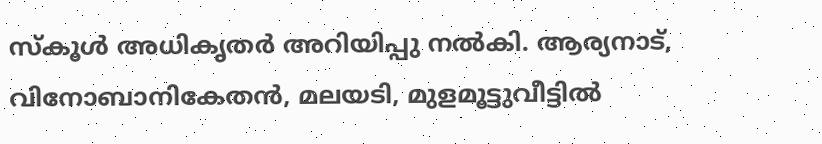സ്കൂൾ അധികൃതർ അറിയിപ്പു നൽകി. ആര്യനാട്, വിനോബാനികേതൻ, മലയടി, മുളമൂട്ടുവീട്ടിൽ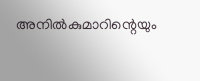അനിൽകുമാറിന്റെയും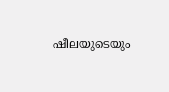ഷീലയുടെയും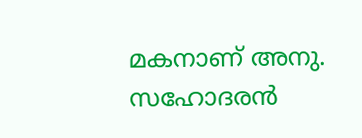മകനാണ് അനു. സഹോദരൻ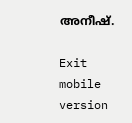അനീഷ്.

Exit mobile version